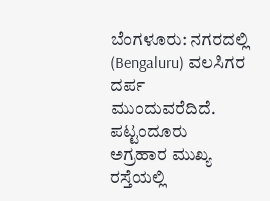ಬೆಂಗಳೂರು: ನಗರದಲ್ಲಿ (Bengaluru) ವಲಸಿಗರ ದರ್ಪ ಮುಂದುವರೆದಿದೆ. ಪಟ್ಟಂದೂರು ಅಗ್ರಹಾರ ಮುಖ್ಯ ರಸ್ತೆಯಲ್ಲಿ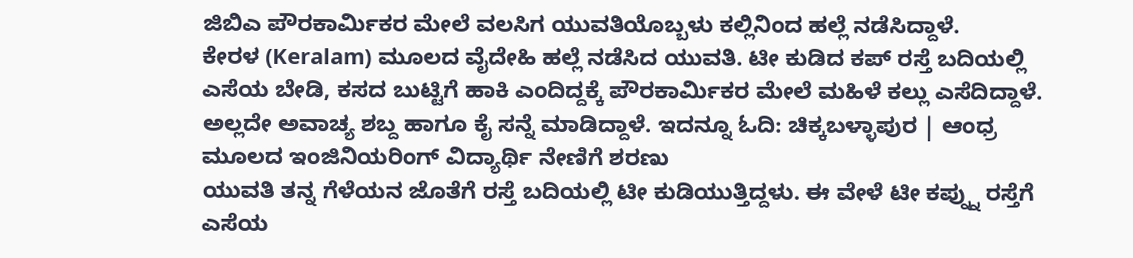ಜಿಬಿಎ ಪೌರಕಾರ್ಮಿಕರ ಮೇಲೆ ವಲಸಿಗ ಯುವತಿಯೊಬ್ಬಳು ಕಲ್ಲಿನಿಂದ ಹಲ್ಲೆ ನಡೆಸಿದ್ದಾಳೆ.
ಕೇರಳ (Keralam) ಮೂಲದ ವೈದೇಹಿ ಹಲ್ಲೆ ನಡೆಸಿದ ಯುವತಿ. ಟೀ ಕುಡಿದ ಕಪ್ ರಸ್ತೆ ಬದಿಯಲ್ಲಿ ಎಸೆಯ ಬೇಡಿ, ಕಸದ ಬುಟ್ಟಿಗೆ ಹಾಕಿ ಎಂದಿದ್ದಕ್ಕೆ ಪೌರಕಾರ್ಮಿಕರ ಮೇಲೆ ಮಹಿಳೆ ಕಲ್ಲು ಎಸೆದಿದ್ದಾಳೆ. ಅಲ್ಲದೇ ಅವಾಚ್ಯ ಶಬ್ದ ಹಾಗೂ ಕೈ ಸನ್ನೆ ಮಾಡಿದ್ದಾಳೆ. ಇದನ್ನೂ ಓದಿ: ಚಿಕ್ಕಬಳ್ಳಾಪುರ | ಆಂಧ್ರ ಮೂಲದ ಇಂಜಿನಿಯರಿಂಗ್ ವಿದ್ಯಾರ್ಥಿ ನೇಣಿಗೆ ಶರಣು
ಯುವತಿ ತನ್ನ ಗೆಳೆಯನ ಜೊತೆಗೆ ರಸ್ತೆ ಬದಿಯಲ್ಲಿ ಟೀ ಕುಡಿಯುತ್ತಿದ್ದಳು. ಈ ವೇಳೆ ಟೀ ಕಪ್ನ್ನು ರಸ್ತೆಗೆ ಎಸೆಯ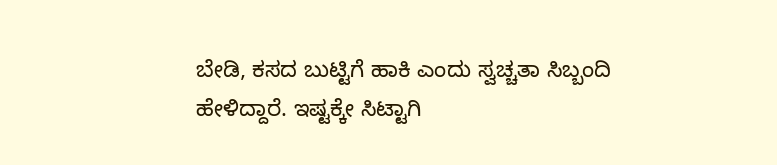ಬೇಡಿ, ಕಸದ ಬುಟ್ಟಿಗೆ ಹಾಕಿ ಎಂದು ಸ್ವಚ್ಚತಾ ಸಿಬ್ಬಂದಿ ಹೇಳಿದ್ದಾರೆ. ಇಷ್ಟಕ್ಕೇ ಸಿಟ್ಟಾಗಿ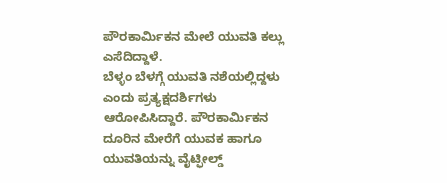ಪೌರಕಾರ್ಮಿಕನ ಮೇಲೆ ಯುವತಿ ಕಲ್ಲು ಎಸೆದಿದ್ದಾಳೆ.
ಬೆಳ್ಳಂ ಬೆಳಗ್ಗೆ ಯುವತಿ ನಶೆಯಲ್ಲಿದ್ದಳು ಎಂದು ಪ್ರತ್ಯಕ್ಷದರ್ಶಿಗಳು ಆರೋಪಿಸಿದ್ದಾರೆ. ಪೌರಕಾರ್ಮಿಕನ ದೂರಿನ ಮೇರೆಗೆ ಯುವಕ ಹಾಗೂ ಯುವತಿಯನ್ನು ವೈಟ್ಫೀಲ್ಡ್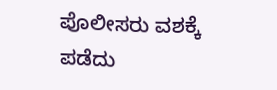ಪೊಲೀಸರು ವಶಕ್ಕೆ ಪಡೆದು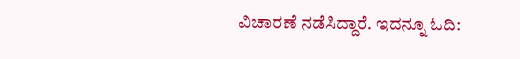ವಿಚಾರಣೆ ನಡೆಸಿದ್ದಾರೆ. ಇದನ್ನೂ ಓದಿ: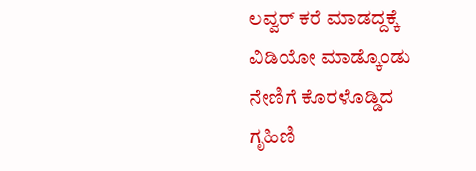ಲವ್ವರ್ ಕರೆ ಮಾಡದ್ದಕ್ಕೆ ವಿಡಿಯೋ ಮಾಡ್ಕೊಂಡು ನೇಣಿಗೆ ಕೊರಳೊಡ್ಡಿದ ಗೃಹಿಣಿ